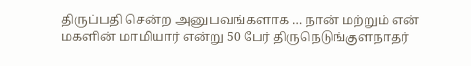திருப்பதி சென்ற அனுபவங்களாக … நான் மற்றும் என் மகளின் மாமியார் என்று 50 பேர் திருநெடுங்குளநாதர்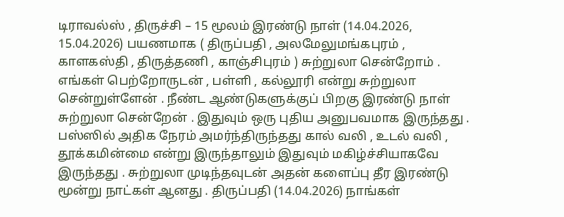டிராவல்ஸ் , திருச்சி – 15 மூலம் இரண்டு நாள் (14.04.2026, 15.04.2026) பயணமாக ( திருப்பதி , அலமேலுமங்கபுரம் , காளகஸ்தி , திருத்தணி , காஞ்சிபுரம் ) சுற்றுலா சென்றோம் . எங்கள் பெற்றோருடன் , பள்ளி , கல்லூரி என்று சுற்றுலா சென்றுள்ளேன் . நீண்ட ஆண்டுகளுக்குப் பிறகு இரண்டு நாள் சுற்றுலா சென்றேன் . இதுவும் ஒரு புதிய அனுபவமாக இருந்தது . பஸ்ஸில் அதிக நேரம் அமர்ந்திருந்தது கால் வலி , உடல் வலி , தூக்கமின்மை என்று இருந்தாலும் இதுவும் மகிழ்ச்சியாகவே இருந்தது . சுற்றுலா முடிந்தவுடன் அதன் களைப்பு தீர இரண்டு மூன்று நாட்கள் ஆனது . திருப்பதி (14.04.2026) நாங்கள்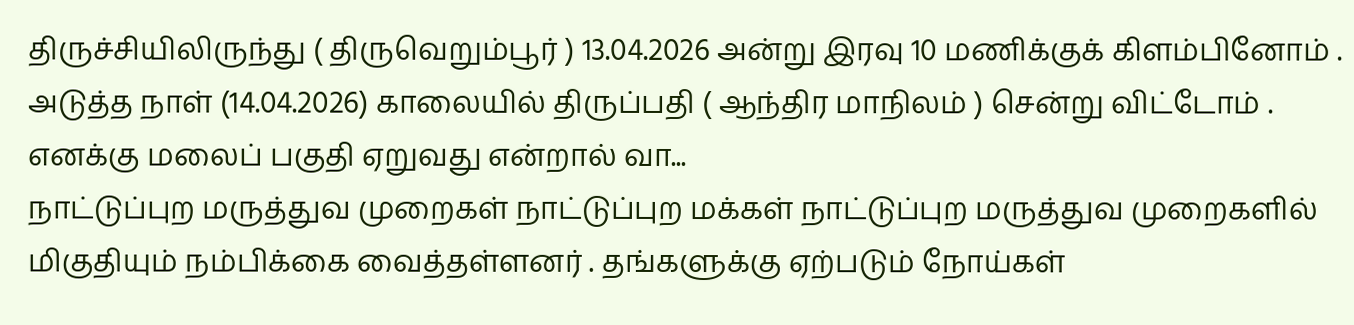திருச்சியிலிருந்து ( திருவெறும்பூர் ) 13.04.2026 அன்று இரவு 10 மணிக்குக் கிளம்பினோம் . அடுத்த நாள் (14.04.2026) காலையில் திருப்பதி ( ஆந்திர மாநிலம் ) சென்று விட்டோம் . எனக்கு மலைப் பகுதி ஏறுவது என்றால் வா...
நாட்டுப்புற மருத்துவ முறைகள் நாட்டுப்புற மக்கள் நாட்டுப்புற மருத்துவ முறைகளில் மிகுதியும் நம்பிக்கை வைத்தள்ளனர் . தங்களுக்கு ஏற்படும் நோய்கள்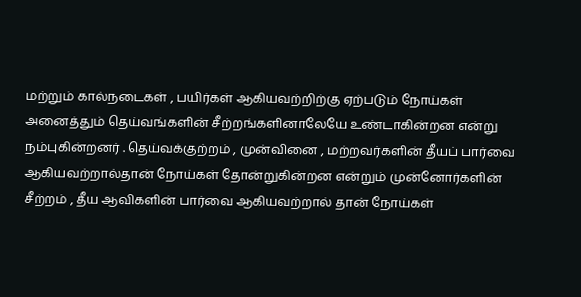மற்றும் கால்நடைகள் , பயிர்கள் ஆகியவற்றிற்கு ஏற்படும் நோய்கள் அனைத்தும் தெய்வங்களின் சீற்றங்களினாலேயே உண்டாகின்றன என்று நம்புகின்றனர் . தெய்வக்குற்றம் , முன்வினை , மற்றவர்களின் தீயப் பார்வை ஆகியவற்றால்தான் நோய்கள் தோன்றுகின்றன என்றும் முன்னோர்களின் சீற்றம் , தீய ஆவிகளின் பார்வை ஆகியவற்றால் தான் நோய்கள்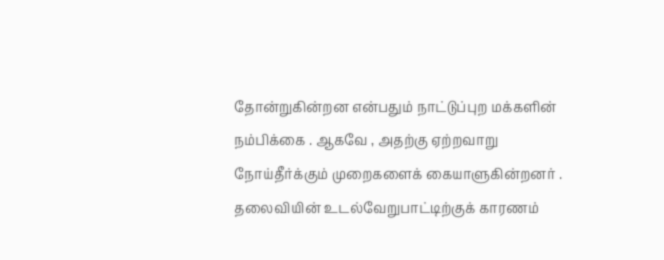தோன்றுகின்றன என்பதும் நாட்டுப்புற மக்களின் நம்பிக்கை . ஆகவே , அதற்கு ஏற்றவாறு நோய்தீர்க்கும் முறைகளைக் கையாளுகின்றனர் . தலைவியின் உடல்வேறுபாட்டிற்குக் காரணம்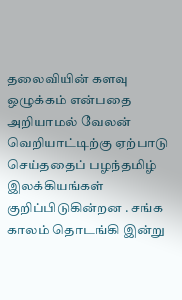தலைவியின் களவு ஒழுக்கம் என்பதை அறியாமல் வேலன் வெறியாட்டிற்கு ஏற்பாடு செய்ததைப் பழந்தமிழ் இலக்கியங்கள் குறிப்பிடுகின்றன . சங்க காலம் தொடங்கி இன்று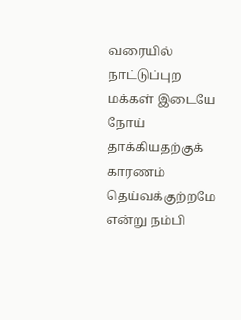வரையில் நாட்டுப்புற மக்கள் இடையே நோய் தாக்கியதற்குக் காரணம் தெய்வக்குற்றமே என்று நம்பி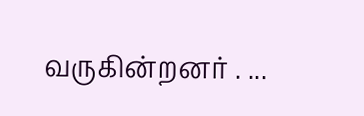வருகின்றனர் . ...